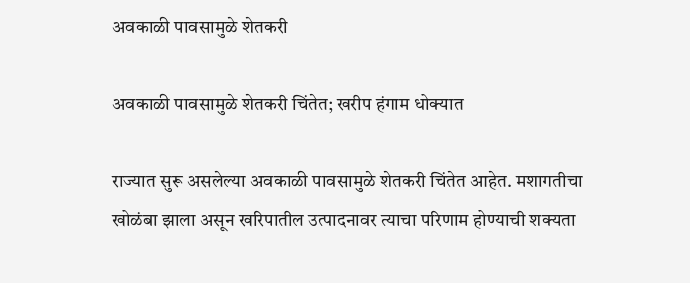अवकाळी पावसामुळे शेतकरी

अवकाळी पावसामुळे शेतकरी चिंतेत; खरीप हंगाम धोक्यात

राज्यात सुरू असलेल्या अवकाळी पावसामुळे शेतकरी चिंतेत आहेत. मशागतीचा खोळंबा झाला असून खरिपातील उत्पादनावर त्याचा परिणाम होण्याची शक्यता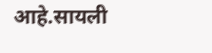आहे.सायली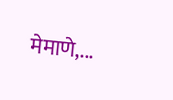मेमाणे,...